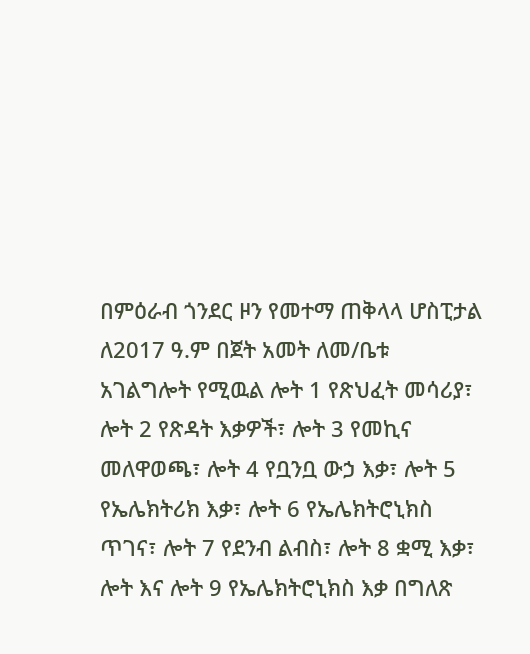በምዕራብ ጎንደር ዞን የመተማ ጠቅላላ ሆስፒታል ለ2017 ዓ.ም በጀት አመት ለመ/ቤቱ አገልግሎት የሚዉል ሎት 1 የጽህፈት መሳሪያ፣ ሎት 2 የጽዳት እቃዎች፣ ሎት 3 የመኪና መለዋወጫ፣ ሎት 4 የቧንቧ ውኃ እቃ፣ ሎት 5 የኤሌክትሪክ እቃ፣ ሎት 6 የኤሌክትሮኒክስ ጥገና፣ ሎት 7 የደንብ ልብስ፣ ሎት 8 ቋሚ እቃ፣ ሎት እና ሎት 9 የኤሌክትሮኒክስ እቃ በግለጽ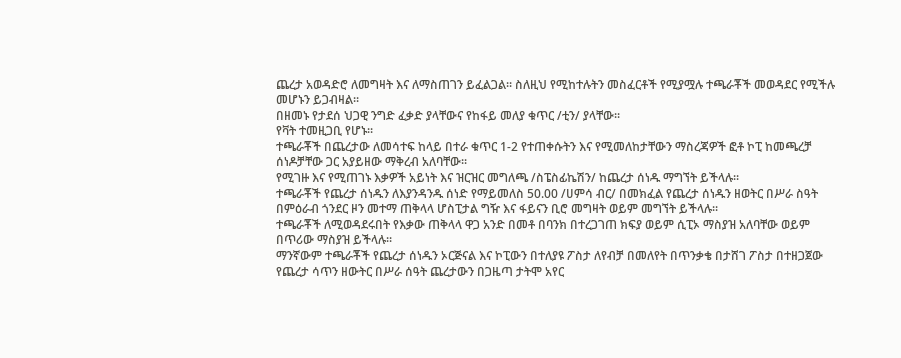ጨረታ አወዳድሮ ለመግዛት እና ለማስጠገን ይፈልጋል፡፡ ስለዚህ የሚከተሉትን መስፈርቶች የሚያሟሉ ተጫራቾች መወዳደር የሚችሉ መሆኑን ይጋብዛል፡፡
በዘመኑ የታደሰ ህጋዊ ንግድ ፈቃድ ያላቸውና የከፋይ መለያ ቁጥር /ቲን/ ያላቸው፡፡
የቫት ተመዚጋቢ የሆኑ፡፡
ተጫራቾች በጨረታው ለመሳተፍ ከላይ በተራ ቁጥር 1-2 የተጠቀሱትን እና የሚመለከታቸውን ማስረጃዎች ፎቶ ኮፒ ከመጫረቻ ሰነዶቻቸው ጋር አያይዘው ማቅረብ አለባቸው፡፡
የሚገዙ እና የሚጠገኑ እቃዎች አይነት እና ዝርዝር መግለጫ /ስፔስፊኬሽን/ ከጨረታ ሰነዱ ማግኘት ይችላሉ፡፡
ተጫራቾች የጨረታ ሰነዱን ለእያንዳንዱ ሰነድ የማይመለስ 50.00 /ሀምሳ ብር/ በመክፈል የጨረታ ሰነዱን ዘወትር በሥራ ስዓት በምዕራብ ጎንደር ዞን መተማ ጠቅላላ ሆስፒታል ግዥ እና ፋይናን ቢሮ መግዛት ወይም መግኘት ይችላሉ፡፡
ተጫራቾች ለሚወዳደሩበት የእቃው ጠቅላላ ዋጋ አንድ በመቶ በባንክ በተረጋገጠ ክፍያ ወይም ሲፒኦ ማስያዝ አለባቸው ወይም በጥሪው ማስያዝ ይችላሉ፡፡
ማንኛውም ተጫራቾች የጨረታ ሰነዱን ኦርጅናል እና ኮፒውን በተለያዩ ፖስታ ለየብቻ በመለየት በጥንቃቄ በታሸገ ፖስታ በተዘጋጀው የጨረታ ሳጥን ዘውትር በሥራ ሰዓት ጨረታውን በጋዜጣ ታትሞ አየር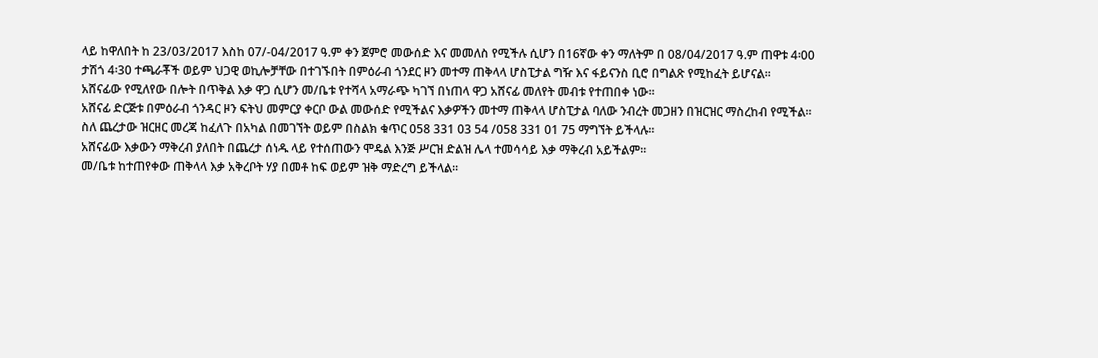ላይ ከዋለበት ከ 23/03/2017 እስከ 07/-04/2017 ዓ.ም ቀን ጀምሮ መውሰድ እና መመለስ የሚችሉ ሲሆን በ16ኛው ቀን ማለትም በ 08/04/2017 ዓ.ም ጠዋቱ 4፡00 ታሽጎ 4፡30 ተጫራቾች ወይም ህጋዊ ወኪሎቻቸው በተገኙበት በምዕራብ ጎንደር ዞን መተማ ጠቅላላ ሆስፒታል ግዥ እና ፋይናንስ ቢሮ በግልጽ የሚከፈት ይሆናል፡፡
አሸናፊው የሚለየው በሎት በጥቅል እቃ ዋጋ ሲሆን መ/ቤቱ የተሻላ አማራጭ ካገኘ በነጠላ ዋጋ አሸናፊ መለየት መብቱ የተጠበቀ ነው፡፡
አሸናፊ ድርጅቱ በምዕራብ ጎንዳር ዞን ፍትህ መምርያ ቀርቦ ውል መውሰድ የሚችልና እቃዎችን መተማ ጠቅላላ ሆስፒታል ባለው ንብረት መጋዘን በዝርዝር ማስረከብ የሚችል፡፡
ስለ ጨረታው ዝርዘር መረጃ ከፈለጉ በአካል በመገኘት ወይም በስልክ ቁጥር 058 331 03 54 /058 331 01 75 ማግኘት ይችላሉ፡፡
አሸናፊው እቃውን ማቅረብ ያለበት በጨረታ ሰነዱ ላይ የተሰጠውን ሞዴል እንጅ ሥርዝ ድልዝ ሌላ ተመሳሳይ እቃ ማቅረብ አይችልም፡፡
መ/ቤቱ ከተጠየቀው ጠቅላላ እቃ አቅረቦት ሃያ በመቶ ከፍ ወይም ዝቅ ማድረግ ይችላል፡፡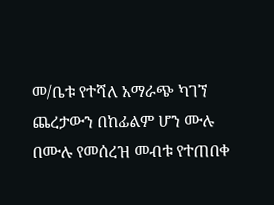መ/ቤቱ የተሻለ አማራጭ ካገኘ ጨረታውን በከፊልም ሆን ሙሉ በሙሉ የመሰረዝ መብቱ የተጠበቀ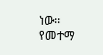ነው፡፡
የመተማ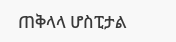ጠቅላላ ሆስፒታል